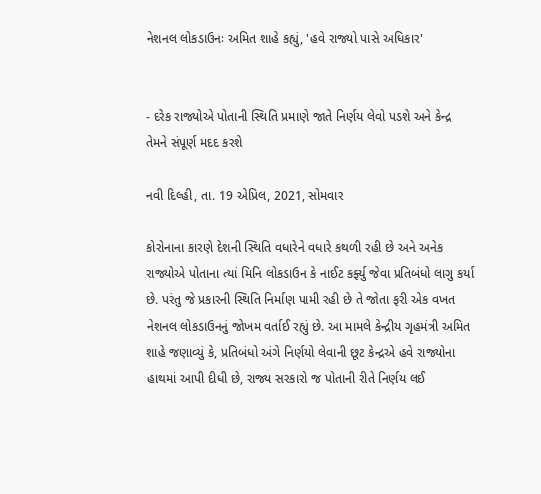નેશનલ લોકડાઉનઃ અમિત શાહે કહ્યું, 'હવે રાજ્યો પાસે અધિકાર'


- દરેક રાજ્યોએ પોતાની સ્થિતિ પ્રમાણે જાતે નિર્ણય લેવો પડશે અને કેન્દ્ર તેમને સંપૂર્ણ મદદ કરશે

નવી દિલ્હી, તા. 19 એપ્રિલ, 2021, સોમવાર

કોરોનાના કારણે દેશની સ્થિતિ વધારેને વધારે કથળી રહી છે અને અનેક રાજ્યોએ પોતાના ત્યાં મિનિ લોકડાઉન કે નાઈટ કર્ફ્યુ જેવા પ્રતિબંધો લાગુ કર્યા છે. પરંતુ જે પ્રકારની સ્થિતિ નિર્માણ પામી રહી છે તે જોતા ફરી એક વખત નેશનલ લોકડાઉનનું જોખમ વર્તાઈ રહ્યું છે. આ મામલે કેન્દ્રીય ગૃહમંત્રી અમિત શાહે જણાવ્યું કે, પ્રતિબંધો અંગે નિર્ણયો લેવાની છૂટ કેન્દ્રએ હવે રાજ્યોના હાથમાં આપી દીધી છે, રાજ્ય સરકારો જ પોતાની રીતે નિર્ણય લઈ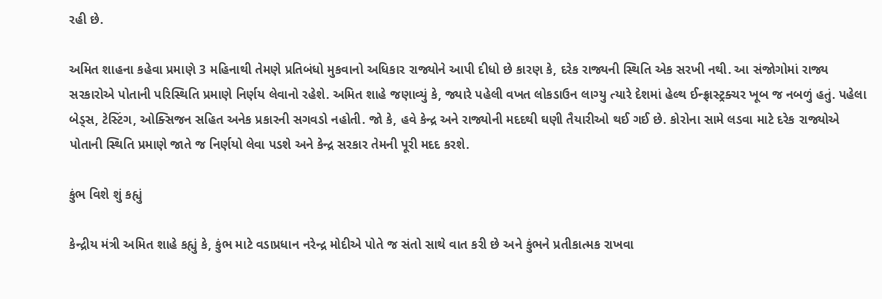રહી છે.

અમિત શાહના કહેવા પ્રમાણે 3 મહિનાથી તેમણે પ્રતિબંધો મુકવાનો અધિકાર રાજ્યોને આપી દીધો છે કારણ કે, દરેક રાજ્યની સ્થિતિ એક સરખી નથી. આ સંજોગોમાં રાજ્ય સરકારોએ પોતાની પરિસ્થિતિ પ્રમાણે નિર્ણય લેવાનો રહેશે. અમિત શાહે જણાવ્યું કે, જ્યારે પહેલી વખત લોકડાઉન લાગ્યુ ત્યારે દેશમાં હેલ્થ ઈન્ફ્રાસ્ટ્રક્ચર ખૂબ જ નબળું હતું. પહેલા બેડ્સ, ટેસ્ટિંગ, ઓક્સિજન સહિત અનેક પ્રકારની સગવડો નહોતી. જો કે, હવે કેન્દ્ર અને રાજ્યોની મદદથી ઘણી તૈયારીઓ થઈ ગઈ છે. કોરોના સામે લડવા માટે દરેક રાજ્યોએ પોતાની સ્થિતિ પ્રમાણે જાતે જ નિર્ણયો લેવા પડશે અને કેન્દ્ર સરકાર તેમની પૂરી મદદ કરશે.

કુંભ વિશે શું કહ્યું

કેન્દ્રીય મંત્રી અમિત શાહે કહ્યું કે, કુંભ માટે વડાપ્રધાન નરેન્દ્ર મોદીએ પોતે જ સંતો સાથે વાત કરી છે અને કુંભને પ્રતીકાત્મક રાખવા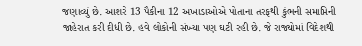જણાવ્યું છે. આશરે 13 પૈકીના 12 અખાડાઓએ પોતાના તરફથી કુંભની સમાપ્તિની જાહેરાત કરી દીધી છે. હવે લોકોની સંખ્યા પણ ઘટી રહી છે. જે રાજ્યોમાં વિદેશથી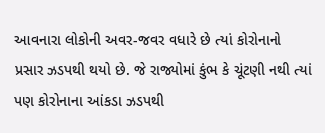આવનારા લોકોની અવર-જવર વધારે છે ત્યાં કોરોનાનો પ્રસાર ઝડપથી થયો છે. જે રાજ્યોમાં કુંભ કે ચૂંટણી નથી ત્યાં પણ કોરોનાના આંકડા ઝડપથી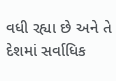વધી રહ્યા છે અને તે દેશમાં સર્વાધિક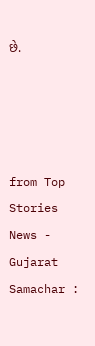છે.




from Top Stories News - Gujarat Samachar :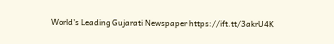World's Leading Gujarati Newspaper https://ift.tt/3akrU4K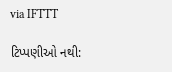via IFTTT

ટિપ્પણીઓ નથી: